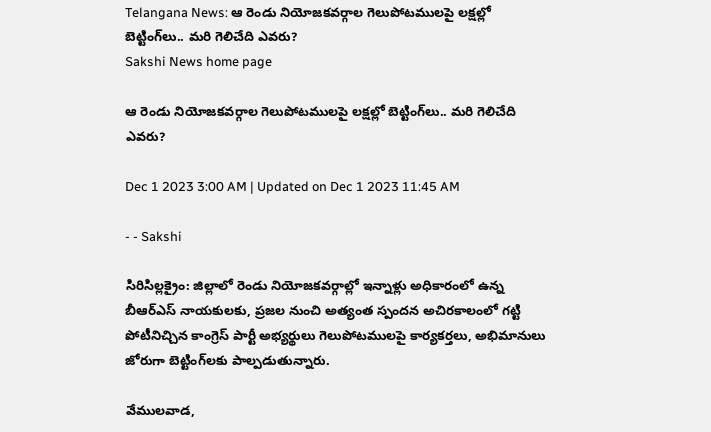Telangana News: ఆ రెండు నియోజకవర్గాల గెలుపోటములపై లక్షల్లో బెట్టింగ్‌లు.. మరి గెలిచేది ఎవరు?
Sakshi News home page

ఆ రెండు నియోజకవర్గాల గెలుపోటములపై లక్షల్లో బెట్టింగ్‌లు.. మరి గెలిచేది ఎవరు?

Dec 1 2023 3:00 AM | Updated on Dec 1 2023 11:45 AM

- - Sakshi

సిరిసిల్లక్రైం: జిల్లాలో రెండు నియోజకవర్గాల్లో ఇన్నాళ్లు అధికారంలో ఉన్న బీఆర్‌ఎస్‌ నాయకులకు, ప్రజల నుంచి అత్యంత స్పందన అచిరకాలంలో గట్టి పోటీనిచ్చిన కాంగ్రెస్‌ పార్టీ అభ్యర్థులు గెలుపోటములపై కార్యకర్తలు, అభిమానులు జోరుగా బెట్టింగ్‌లకు పాల్పడుతున్నారు.

వేములవాడ,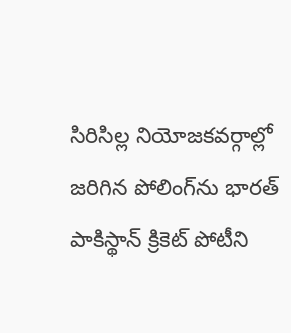సిరిసిల్ల నియోజకవర్గాల్లో జరిగిన పోలింగ్‌ను భారత్‌ పాకిస్థాన్‌ క్రికెట్‌ పోటీని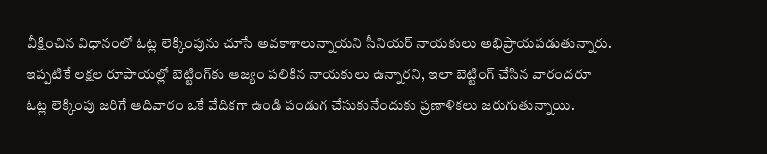వీక్షించిన విధానంలో ఓట్ల లెక్కింపును చూసే అవకాశాలున్నాయని సీనియర్‌ నాయకులు అభిప్రాయపడుతున్నారు. ఇప్పటికే లక్షల రూపాయల్లో బెట్టింగ్‌కు ఆజ్యం పలికిన నాయకులు ఉన్నారని, ఇలా బెట్టింగ్‌ చేసిన వారందరూ ఓట్ల లెక్కింపు జరిగే ఆదివారం ఒకే వేదికగా ఉండి పండుగ చేసుకునేందుకు ప్రణాళికలు జరుగుతున్నాయి.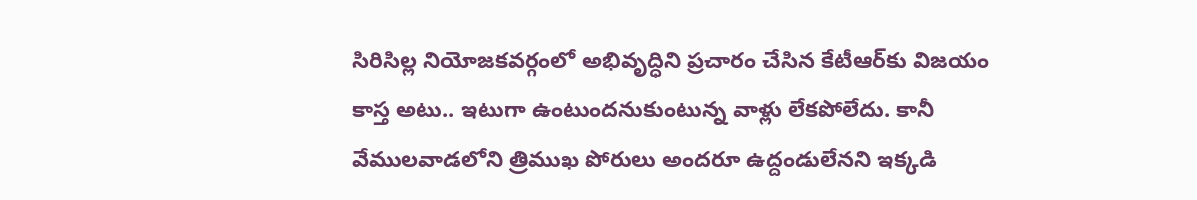సిరిసిల్ల నియోజకవర్గంలో అభివృద్ధిని ప్రచారం చేసిన కేటీఆర్‌కు విజయం కాస్త అటు.. ఇటుగా ఉంటుందనుకుంటున్న వాళ్లు లేకపోలేదు. కానీ వేములవాడలోని త్రిముఖ పోరులు అందరూ ఉద్దండులేనని ఇక్కడి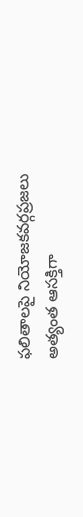ఫలితాలపై నియోజకవర్గప్రజలు అత్యంత ఆసక్తిగా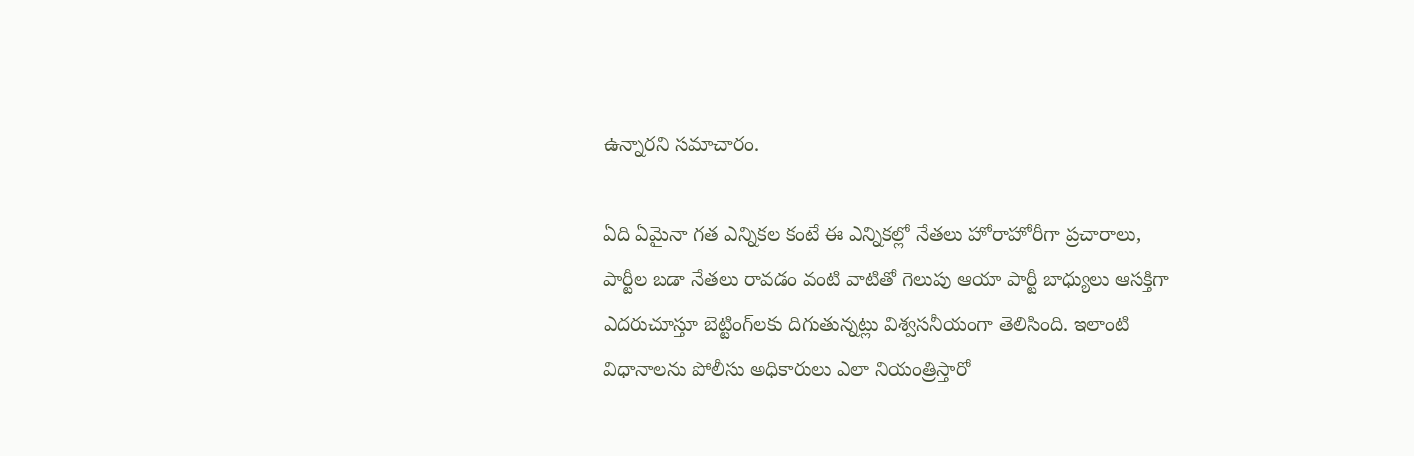ఉన్నారని సమాచారం.

ఏది ఏమైనా గత ఎన్నికల కంటే ఈ ఎన్నికల్లో నేతలు హోరాహోరీగా ప్రచారాలు, పార్టీల బడా నేతలు రావడం వంటి వాటితో గెలుపు ఆయా పార్టీ బాధ్యులు ఆసక్తిగా ఎదరుచూస్తూ బెట్టింగ్‌లకు దిగుతున్నట్లు విశ్వసనీయంగా తెలిసింది. ఇలాంటి విధానాలను పోలీసు అధికారులు ఎలా నియంత్రిస్తారో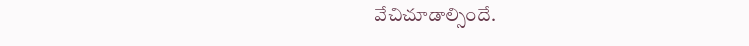వేచిచూడాల్సిందే.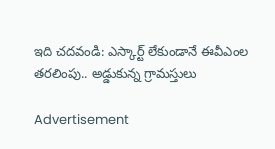ఇది చదవండి: ఎస్కార్ట్‌ లేకుండానే ఈవీఎంల తరలింపు.. అడ్డుకున్న గ్రామస్తులు

Advertisement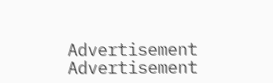Advertisement
Advertisement